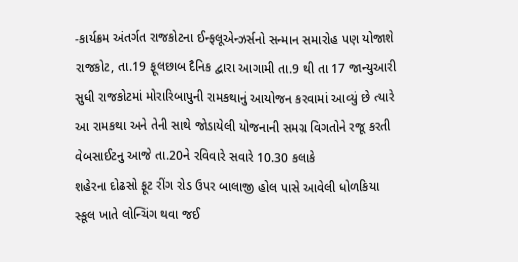-કાર્યક્રમ અંતર્ગત રાજકોટના ઈન્ફલૂએન્ઝર્સનો સન્માન સમારોહ પણ યોજાશે
રાજકોટ, તા.19 ફૂલછાબ દૈનિક દ્વારા આગામી તા.9 થી તા 17 જાન્યુઆરી
સુધી રાજકોટમાં મોરારિબાપુની રામકથાનું આયોજન કરવામાં આવ્યું છે ત્યારે આ રામકથા અને તેની સાથે જોડાયેલી યોજનાની સમગ્ર વિગતોને રજૂ કરતી વેબસાઈટનુ આજે તા.20ને રવિવારે સવારે 10.30 કલાકે
શહેરના દોઢસો ફૂટ રીંગ રોડ ઉપર બાલાજી હોલ પાસે આવેલી ધોળકિયા સ્કૂલ ખાતે લોન્ચિંગ થવા જઈ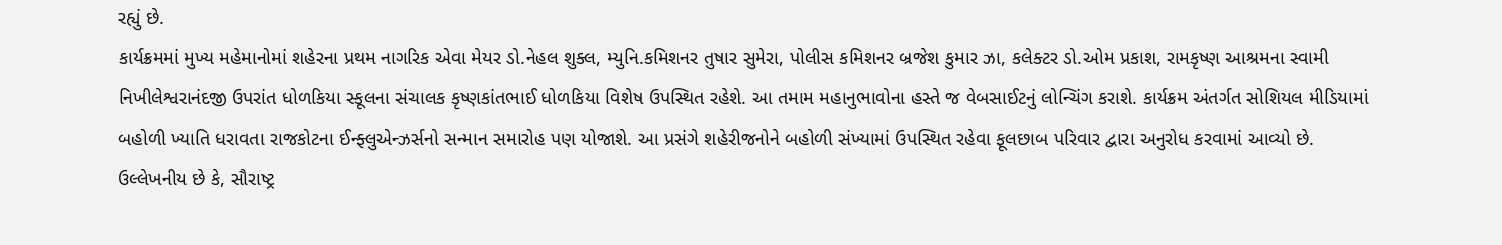રહ્યું છે.
કાર્યક્રમમાં મુખ્ય મહેમાનોમાં શહેરના પ્રથમ નાગરિક એવા મેયર ડો.નેહલ શુક્લ, મ્યુનિ.કમિશનર તુષાર સુમેરા, પોલીસ કમિશનર બ્રજેશ કુમાર ઝા, કલેક્ટર ડો.ઓમ પ્રકાશ, રામકૃષ્ણ આશ્રમના સ્વામી નિખીલેશ્વરાનંદજી ઉપરાંત ધોળકિયા સ્કૂલના સંચાલક કૃષ્ણકાંતભાઈ ધોળકિયા વિશેષ ઉપસ્થિત રહેશે. આ તમામ મહાનુભાવોના હસ્તે જ વેબસાઈટનું લોન્ચિંગ કરાશે. કાર્યક્રમ અંતર્ગત સોશિયલ મીડિયામાં બહોળી ખ્યાતિ ધરાવતા રાજકોટના ઈન્ફ્લુએન્ઝર્સનો સન્માન સમારોહ પણ યોજાશે. આ પ્રસંગે શહેરીજનોને બહોળી સંખ્યામાં ઉપસ્થિત રહેવા ફૂલછાબ પરિવાર દ્વારા અનુરોધ કરવામાં આવ્યો છે.
ઉલ્લેખનીય છે કે, સૌરાષ્ટ્ર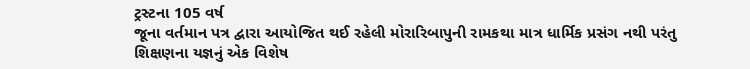ટ્રસ્ટના 105 વર્ષ
જૂના વર્તમાન પત્ર દ્વારા આયોજિત થઈ રહેલી મોરારિબાપુની રામકથા માત્ર ધાર્મિક પ્રસંગ નથી પરંતુ શિક્ષણના યજ્ઞનું એક વિશેષ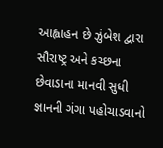આહ્વાહન છે ઝુંબેશ દ્વારા સૌરાષ્ટ્ર અને કચ્છના છેવાડાના માનવી સુધી જ્ઞાનની ગંગા પહોચાડવાનો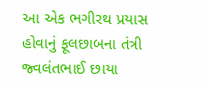આ એક ભગીરથ પ્રયાસ હોવાનું ફૂલછાબના તંત્રી જ્વલંતભાઈ છાયા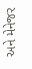અને મેનેજર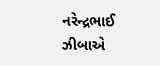નરેન્દ્રભાઈ ઝીબાએ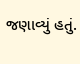જણાવ્યું હતું.